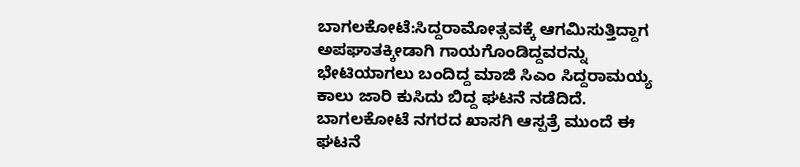ಬಾಗಲಕೋಟೆ:ಸಿದ್ದರಾಮೋತ್ಸವಕ್ಕೆ ಆಗಮಿಸುತ್ತಿದ್ದಾಗ ಅಪಘಾತಕ್ಕೀಡಾಗಿ ಗಾಯಗೊಂಡಿದ್ದವರನ್ನು ಭೇಟಿಯಾಗಲು ಬಂದಿದ್ದ ಮಾಜಿ ಸಿಎಂ ಸಿದ್ದರಾಮಯ್ಯ ಕಾಲು ಜಾರಿ ಕುಸಿದು ಬಿದ್ದ ಘಟನೆ ನಡೆದಿದೆ. ಬಾಗಲಕೋಟೆ ನಗರದ ಖಾಸಗಿ ಆಸ್ಪತ್ರೆ ಮುಂದೆ ಈ ಘಟನೆ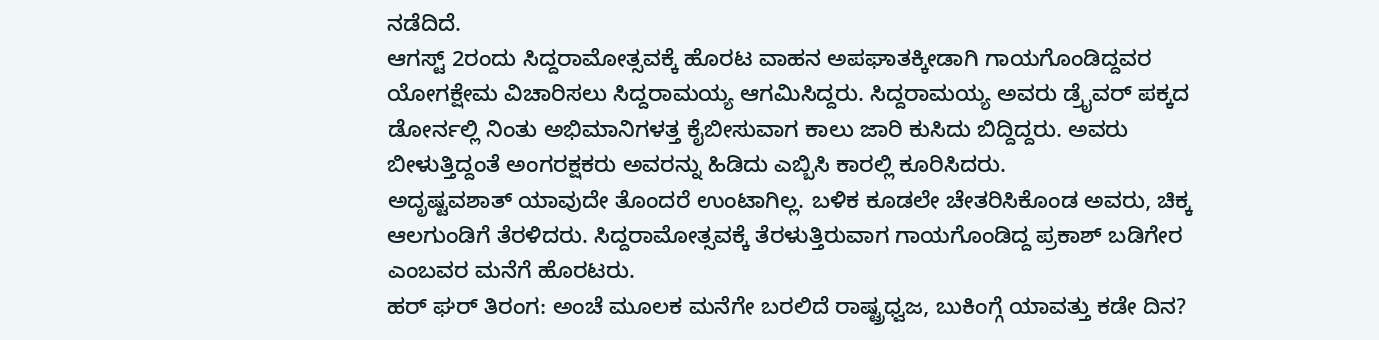ನಡೆದಿದೆ.
ಆಗಸ್ಟ್ 2ರಂದು ಸಿದ್ದರಾಮೋತ್ಸವಕ್ಕೆ ಹೊರಟ ವಾಹನ ಅಪಘಾತಕ್ಕೀಡಾಗಿ ಗಾಯಗೊಂಡಿದ್ದವರ ಯೋಗಕ್ಷೇಮ ವಿಚಾರಿಸಲು ಸಿದ್ದರಾಮಯ್ಯ ಆಗಮಿಸಿದ್ದರು. ಸಿದ್ದರಾಮಯ್ಯ ಅವರು ಡ್ರೈವರ್ ಪಕ್ಕದ ಡೋರ್ನಲ್ಲಿ ನಿಂತು ಅಭಿಮಾನಿಗಳತ್ತ ಕೈಬೀಸುವಾಗ ಕಾಲು ಜಾರಿ ಕುಸಿದು ಬಿದ್ದಿದ್ದರು. ಅವರು ಬೀಳುತ್ತಿದ್ದಂತೆ ಅಂಗರಕ್ಷಕರು ಅವರನ್ನು ಹಿಡಿದು ಎಬ್ಬಿಸಿ ಕಾರಲ್ಲಿ‌ ಕೂರಿಸಿದರು.
ಅದೃಷ್ಟವಶಾತ್ ಯಾವುದೇ ತೊಂದರೆ ಉಂಟಾಗಿಲ್ಲ. ಬಳಿಕ ಕೂಡಲೇ ಚೇತರಿಸಿಕೊಂಡ ಅವರು, ಚಿಕ್ಕ ಆಲಗುಂಡಿಗೆ ತೆರಳಿದರು. ಸಿದ್ದರಾಮೋತ್ಸವಕ್ಕೆ ತೆರಳುತ್ತಿರುವಾಗ ಗಾಯಗೊಂಡಿದ್ದ ಪ್ರಕಾಶ್ ಬಡಿಗೇರ ಎಂಬವರ ಮನೆಗೆ ಹೊರಟರು.
ಹರ್ ಘರ್ ತಿರಂಗ: ಅಂಚೆ ಮೂಲಕ ಮನೆಗೇ ಬರಲಿದೆ ರಾಷ್ಟ್ರಧ್ವಜ, ಬುಕಿಂಗ್ಗೆ ಯಾವತ್ತು ಕಡೇ ದಿನ?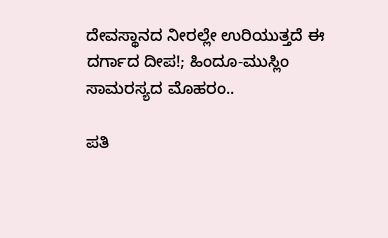ದೇವಸ್ಥಾನದ ನೀರಲ್ಲೇ ಉರಿಯುತ್ತದೆ ಈ ದರ್ಗಾದ ದೀಪ!; ಹಿಂದೂ-ಮುಸ್ಲಿಂ ಸಾಮರಸ್ಯದ ಮೊಹರಂ..

ಪತಿ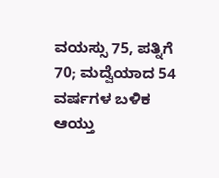ವಯಸ್ಸು 75, ಪತ್ನಿಗೆ 70; ಮದ್ವೆಯಾದ 54 ವರ್ಷಗಳ ಬಳಿಕ ಆಯ್ತು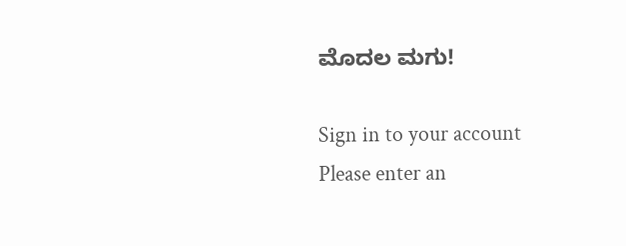ಮೊದಲ ಮಗು!

Sign in to your account
Please enter an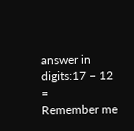answer in digits:17 − 12 =
Remember me